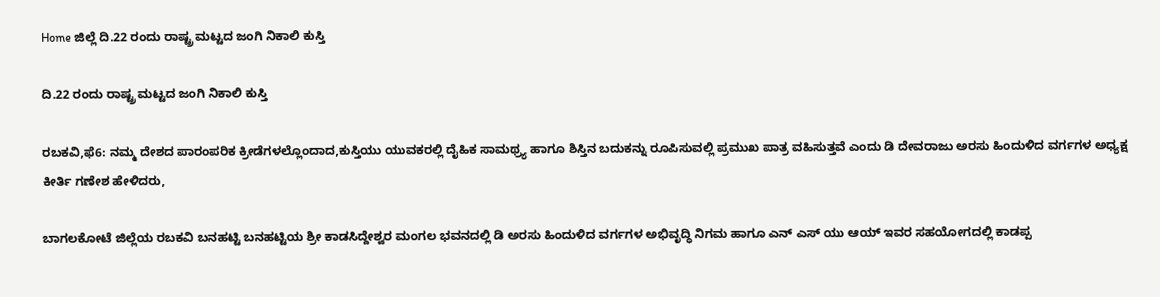Home ಜಿಲ್ಲೆ ದಿ.22 ರಂದು ರಾಷ್ಟ್ರ ಮಟ್ಟದ ಜಂಗಿ ನಿಕಾಲಿ ಕುಸ್ತಿ

ದಿ.22 ರಂದು ರಾಷ್ಟ್ರ ಮಟ್ಟದ ಜಂಗಿ ನಿಕಾಲಿ ಕುಸ್ತಿ

ರಬಕವಿ,ಫೆ6: ನಮ್ಮ ದೇಶದ ಪಾರಂಪರಿಕ ಕ್ರೀಡೆಗಳಲ್ಲೊಂದಾದ,ಕುಸ್ತಿಯು ಯುವಕರಲ್ಲಿ ದೈಹಿಕ ಸಾಮಥ್ರ್ಯ ಹಾಗೂ ಶಿಸ್ತಿನ ಬದುಕನ್ನು ರೂಪಿಸುವಲ್ಲಿ ಪ್ರಮುಖ ಪಾತ್ರ ವಹಿಸುತ್ತವೆ ಎಂದು ಡಿ ದೇವರಾಜು ಅರಸು ಹಿಂದುಳಿದ ವರ್ಗಗಳ ಅಧ್ಯಕ್ಷ ಕೀರ್ತಿ ಗಣೇಶ ಹೇಳಿದರು,

ಬಾಗಲಕೋಟೆ ಜಿಲ್ಲೆಯ ರಬಕವಿ ಬನಹಟ್ಟಿ ಬನಹಟ್ಟಿಯ ಶ್ರೀ ಕಾಡಸಿದ್ದೇಶ್ವರ ಮಂಗಲ ಭವನದಲ್ಲಿ ಡಿ ಅರಸು ಹಿಂದುಳಿದ ವರ್ಗಗಳ ಅಭಿವೃದ್ಧಿ ನಿಗಮ ಹಾಗೂ ಎನ್ ಎಸ್ ಯು ಆಯ್ ಇವರ ಸಹಯೋಗದಲ್ಲಿ ಕಾಡಪ್ಪ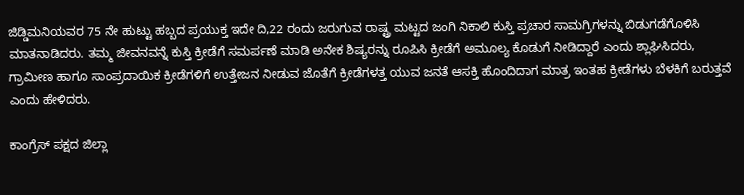ಜಿಡ್ಡಿಮನಿಯವರ 75 ನೇ ಹುಟ್ಟು ಹಬ್ಬದ ಪ್ರಯುಕ್ತ ಇದೇ ದಿ,22 ರಂದು ಜರುಗುವ ರಾಷ್ಟ್ರ ಮಟ್ಟದ ಜಂಗಿ ನಿಕಾಲಿ ಕುಸ್ತಿ ಪ್ರಚಾರ ಸಾಮಗ್ರಿಗಳನ್ನು ಬಿಡುಗಡೆಗೊಳಿಸಿ ಮಾತನಾಡಿದರು. ತಮ್ಮ ಜೀವನವನ್ನೆ ಕುಸ್ತಿ ಕ್ರೀಡೆಗೆ ಸಮರ್ಪಣೆ ಮಾಡಿ ಅನೇಕ ಶಿಷ್ಯರನ್ನು ರೂಪಿಸಿ ಕ್ರೀಡೆಗೆ ಅಮೂಲ್ಯ ಕೊಡುಗೆ ನೀಡಿದ್ದಾರೆ ಎಂದು ಶ್ಲಾಘಿಸಿದರು, ಗ್ರಾಮೀಣ ಹಾಗೂ ಸಾಂಪ್ರದಾಯಿಕ ಕ್ರೀಡೆಗಳಿಗೆ ಉತ್ತೇಜನ ನೀಡುವ ಜೊತೆಗೆ ಕ್ರೀಡೆಗಳತ್ತ ಯುವ ಜನತೆ ಆಸಕ್ತಿ ಹೊಂದಿದಾಗ ಮಾತ್ರ ಇಂತಹ ಕ್ರೀಡೆಗಳು ಬೆಳಕಿಗೆ ಬರುತ್ತವೆ ಎಂದು ಹೇಳಿದರು.

ಕಾಂಗ್ರೆಸ್ ಪಕ್ಷದ ಜಿಲ್ಲಾ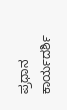ಪ್ರಧಾನ ಕಾರ್ಯದರ್ಶಿ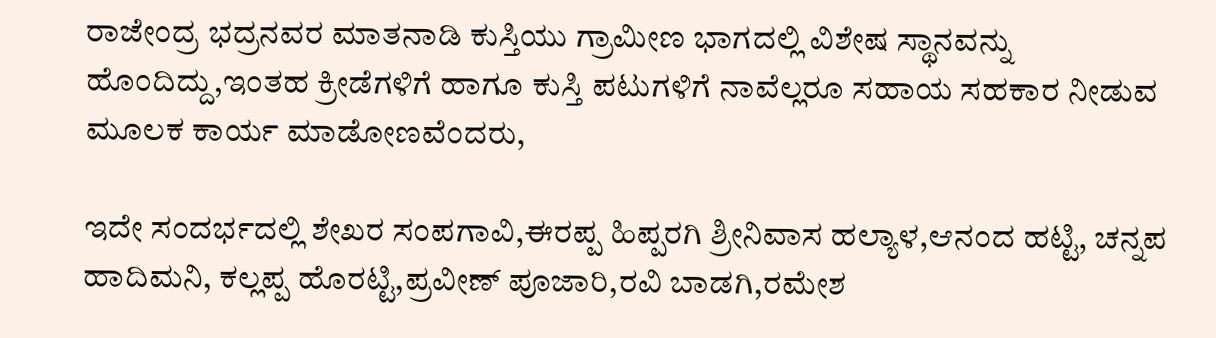ರಾಜೇಂದ್ರ ಭದ್ರನವರ ಮಾತನಾಡಿ ಕುಸ್ತಿಯು ಗ್ರಾಮೀಣ ಭಾಗದಲ್ಲಿ ವಿಶೇಷ ಸ್ಥಾನವನ್ನು ಹೊಂದಿದ್ದು,ಇಂತಹ ಕ್ರೀಡೆಗಳಿಗೆ ಹಾಗೂ ಕುಸ್ತಿ ಪಟುಗಳಿಗೆ ನಾವೆಲ್ಲರೂ ಸಹಾಯ ಸಹಕಾರ ನೀಡುವ ಮೂಲಕ ಕಾರ್ಯ ಮಾಡೋಣವೆಂದರು,

ಇದೇ ಸಂದರ್ಭದಲ್ಲಿ ಶೇಖರ ಸಂಪಗಾವಿ,ಈರಪ್ಪ ಹಿಪ್ಪರಗಿ ಶ್ರೀನಿವಾಸ ಹಲ್ಯಾಳ,ಆನಂದ ಹಟ್ಟಿ, ಚನ್ನಪ ಹಾದಿಮನಿ, ಕಲ್ಲಪ್ಪ ಹೊರಟ್ಟಿ,ಪ್ರವೀಣ್ ಪೂಜಾರಿ,ರವಿ ಬಾಡಗಿ,ರಮೇಶ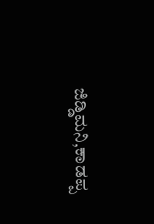ಜಿಡ್ಡಿಮನಿ,ಕಾಡಪ್ಪ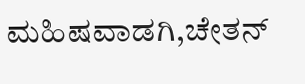ಮಹಿಷವಾಡಗಿ,ಚೇತನ್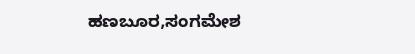ಹಣಬೂರ,ಸಂಗಮೇಶ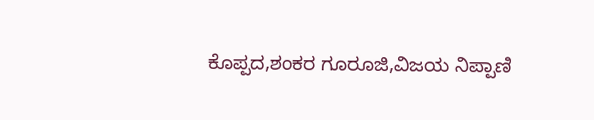ಕೊಪ್ಪದ,ಶಂಕರ ಗೂರೂಜಿ,ವಿಜಯ ನಿಪ್ಪಾಣಿ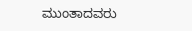ಮುಂತಾದವರು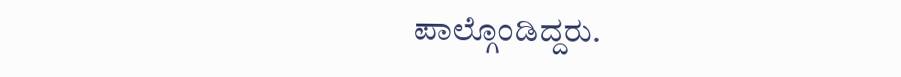ಪಾಲ್ಗೊಂಡಿದ್ದರು.